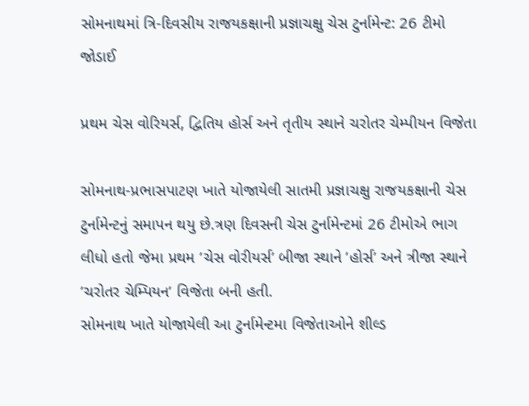સોમનાથમાં ત્રિ-દિવસીય રાજયકક્ષાની પ્રજ્ઞાચક્ષુ ચેસ ટુર્નામેન્ટ: 26 ટીમો જોડાઈ

પ્રથમ ચેસ વોરિયર્સ, દ્વિતિય હોર્સ અને તૃતીય સ્થાને ચરોતર ચેમ્પીયન વિજેતા

સોમનાથ-પ્રભાસપાટણ ખાતે યોજાયેલી સાતમી પ્રજ્ઞાચક્ષુ રાજયકક્ષાની ચેસ ટુર્નામેન્ટનું સમાપન થયુ છે.ત્રણ દિવસની ચેસ ટુર્નામેન્ટમાં 26 ટીમોએ ભાગ લીધો હતો જેમા પ્રથમ ’ચેસ વોરીયર્સ’ બીજા સ્થાને ’હોર્સ’ અને ત્રીજા સ્થાને ’ચરોતર ચેમ્પિયન’ વિજેતા બની હતી.
સોમનાથ ખાતે યોજાયેલી આ ટુર્નામેન્ટમા વિજેતાઓને શીલ્ડ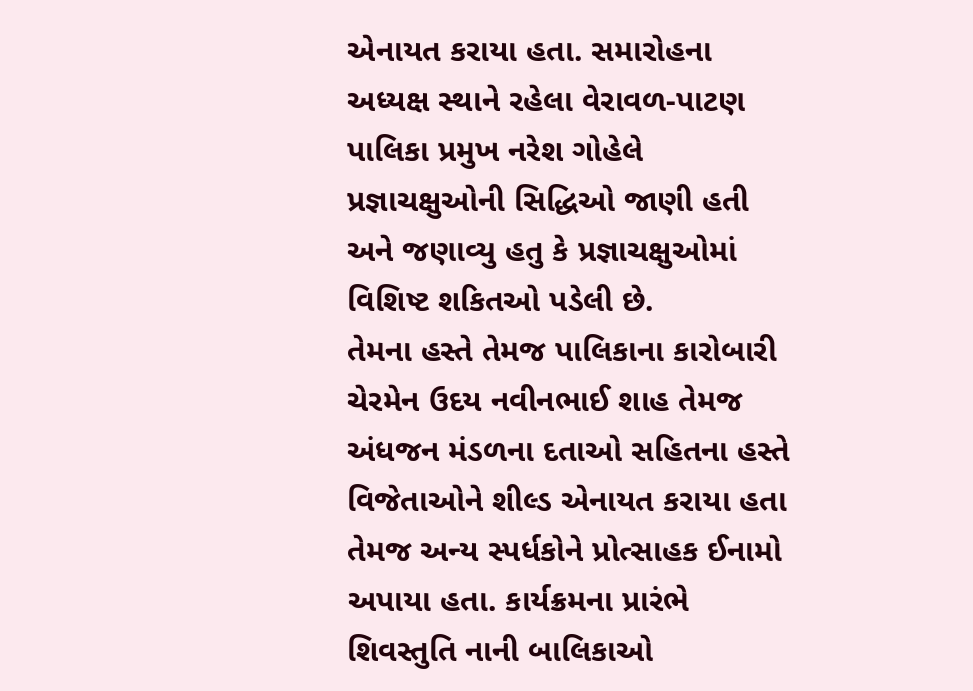એનાયત કરાયા હતા. સમારોહના અધ્યક્ષ સ્થાને રહેલા વેરાવળ-પાટણ પાલિકા પ્રમુખ નરેશ ગોહેલે પ્રજ્ઞાચક્ષુઓની સિદ્ધિઓ જાણી હતી અને જણાવ્યુ હતુ કે પ્રજ્ઞાચક્ષુઓમાં વિશિષ્ટ શકિતઓ પડેલી છે.
તેમના હસ્તે તેમજ પાલિકાના કારોબારી ચેરમેન ઉદય નવીનભાઈ શાહ તેમજ અંધજન મંડળના દતાઓ સહિતના હસ્તે વિજેતાઓને શીલ્ડ એનાયત કરાયા હતા તેમજ અન્ય સ્પર્ધકોને પ્રોત્સાહક ઈનામો અપાયા હતા. કાર્યક્રમના પ્રારંભે શિવસ્તુતિ નાની બાલિકાઓ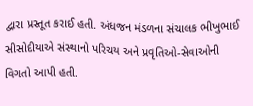દ્વારા પ્રસ્તૂત કરાઈ હતી. અંધજન મંડળના સંચાલક ભીખુભાઈ સીસોદીયાએ સંસ્થાનો પરિચય અને પ્રવૃતિઓ-સેવાઓની વિગતો આપી હતી.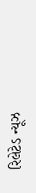રિલેટેડ ન્યૂઝ